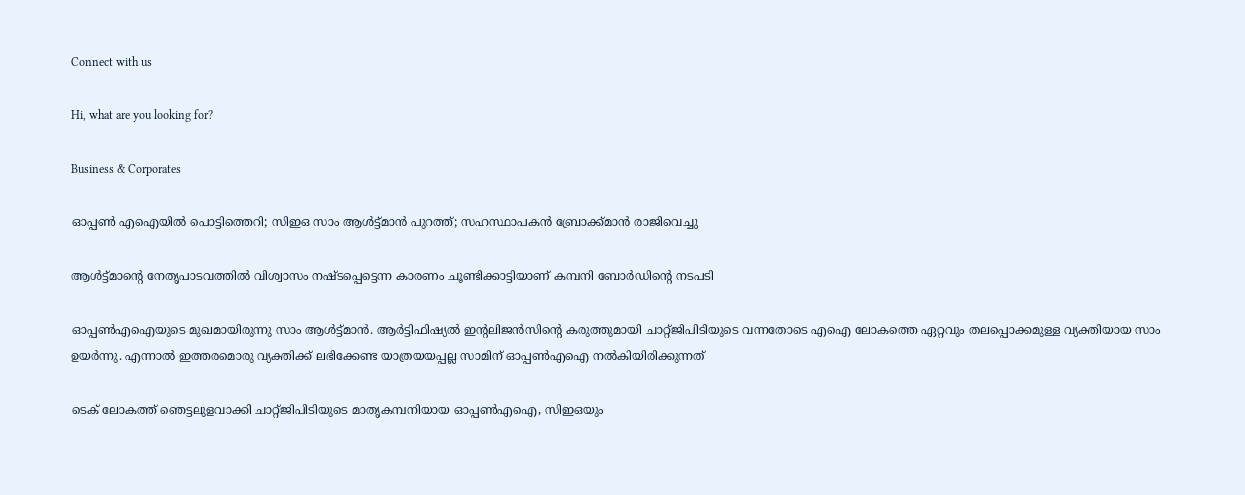Connect with us

Hi, what are you looking for?

Business & Corporates

ഓപ്പണ്‍ എഐയില്‍ പൊട്ടിത്തെറി; സിഇഒ സാം ആള്‍ട്ട്മാന്‍ പുറത്ത്; സഹസ്ഥാപകന്‍ ബ്രോക്ക്മാന്‍ രാജിവെച്ചു

ആള്‍ട്ട്മാന്റെ നേതൃപാടവത്തില്‍ വിശ്വാസം നഷ്ടപ്പെട്ടെന്ന കാരണം ചൂണ്ടിക്കാട്ടിയാണ് കമ്പനി ബോര്‍ഡിന്റെ നടപടി

ഓപ്പണ്‍എഐയുടെ മുഖമായിരുന്നു സാം ആള്‍ട്ട്മാന്‍. ആര്‍ട്ടിഫിഷ്യല്‍ ഇന്റലിജന്‍സിന്റെ കരുത്തുമായി ചാറ്റ്ജിപിടിയുടെ വന്നതോടെ എഐ ലോകത്തെ ഏറ്റവും തലപ്പൊക്കമുള്ള വ്യക്തിയായ സാം ഉയര്‍ന്നു. എന്നാല്‍ ഇത്തരമൊരു വ്യക്തിക്ക് ലഭിക്കേണ്ട യാത്രയയപ്പല്ല സാമിന് ഓപ്പണ്‍എഐ നല്‍കിയിരിക്കുന്നത്

ടെക് ലോകത്ത് ഞെട്ടലുളവാക്കി ചാറ്റ്ജിപിടിയുടെ മാതൃകമ്പനിയായ ഓപ്പണ്‍എഐ, സിഇഒയും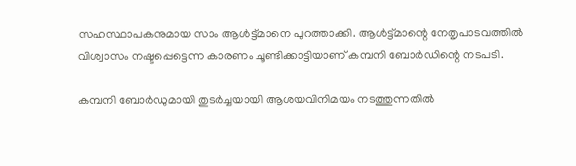സഹസ്ഥാപകനുമായ സാം ആള്‍ട്ട്മാനെ പുറത്താക്കി. ആള്‍ട്ട്മാന്റെ നേതൃപാടവത്തില്‍ വിശ്വാസം നഷ്ടപ്പെട്ടെന്ന കാരണം ചൂണ്ടിക്കാട്ടിയാണ് കമ്പനി ബോര്‍ഡിന്റെ നടപടി.

കമ്പനി ബോര്‍ഡുമായി തുടര്‍ച്ചയായി ആശയവിനിമയം നടത്തുന്നതില്‍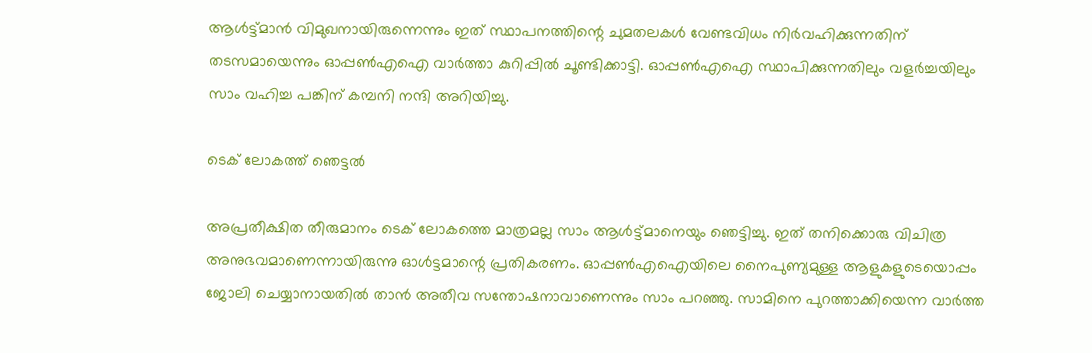ആള്‍ട്ട്മാന്‍ വിമുഖനായിരുന്നെന്നും ഇത് സ്ഥാപനത്തിന്റെ ചുമതലകള്‍ വേണ്ടവിധം നിര്‍വഹിക്കുന്നതിന് തടസമായെന്നും ഓപ്പണ്‍എഐ വാര്‍ത്താ കുറിപ്പില്‍ ചൂണ്ടിക്കാട്ടി. ഓപ്പണ്‍എഐ സ്ഥാപിക്കുന്നതിലും വളര്‍ച്ചയിലും സാം വഹിച്ച പങ്കിന് കമ്പനി നന്ദി അറിയിച്ചു.

ടെക് ലോകത്ത് ഞെട്ടല്‍

അപ്രതീക്ഷിത തീരുമാനം ടെക് ലോകത്തെ മാത്രമല്ല സാം ആള്‍ട്ട്മാനെയും ഞെട്ടിച്ചു. ഇത് തനിക്കൊരു വിചിത്ര അനുഭവമാണെന്നായിരുന്നു ഓള്‍ട്ടമാന്റെ പ്രതികരണം. ഓപ്പണ്‍എഐയിലെ നൈപുണ്യമുള്ള ആളുകളുടെയൊപ്പം ജോലി ചെയ്യാനായതില്‍ താന്‍ അതീവ സന്തോഷനാവാണെന്നും സാം പറഞ്ഞു. സാമിനെ പുറത്താക്കിയെന്ന വാര്‍ത്ത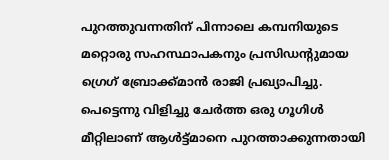പുറത്തുവന്നതിന് പിന്നാലെ കമ്പനിയുടെ മറ്റൊരു സഹസ്ഥാപകനും പ്രസിഡന്റുമായ ഗ്രെഗ് ബ്രോക്ക്മാന്‍ രാജി പ്രഖ്യാപിച്ചു. പെട്ടെന്നു വിളിച്ചു ചേര്‍ത്ത ഒരു ഗൂഗിള്‍ മീറ്റിലാണ് ആള്‍ട്ട്മാനെ പുറത്താക്കുന്നതായി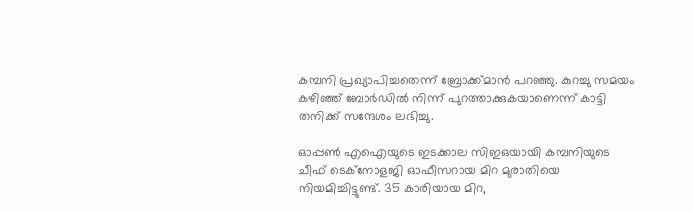കമ്പനി പ്രഖ്യാപിച്ചതെന്ന് ബ്രോക്ക്മാന്‍ പറഞ്ഞു. കുറച്ചു സമയം കഴിഞ്ഞ് ബോര്‍ഡില്‍ നിന്ന് പുറത്താക്കുകയാണെന്ന് കാട്ടി തനിക്ക് സന്ദേശം ലഭിച്ചു.

ഓപ്പണ്‍ എഐയുടെ ഇടക്കാല സിഇഒയായി കമ്പനിയുടെ ചീഫ് ടെക്നോളജി ഓഫീസറായ മിറ മുരാതിയെ നിയമിച്ചിട്ടുണ്ട്. 35 കാരിയായ മിറ,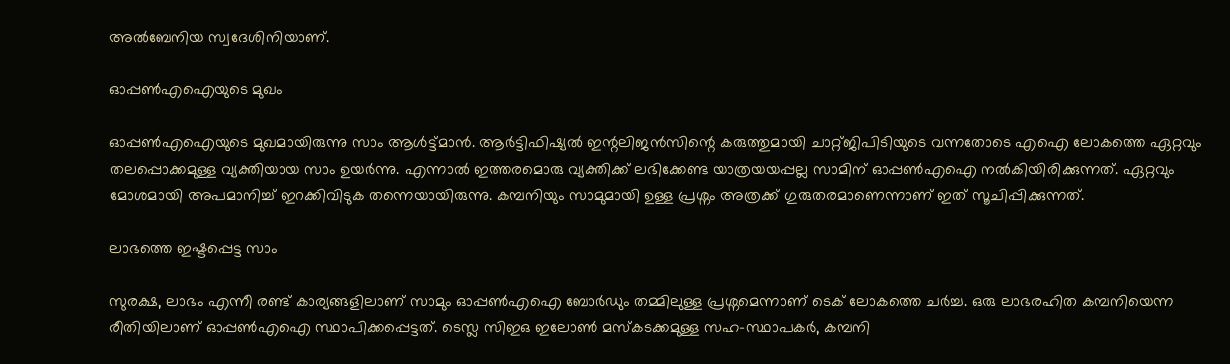അല്‍ബേനിയ സ്വദേശിനിയാണ്.

ഓപ്പണ്‍എഐയുടെ മുഖം

ഓപ്പണ്‍എഐയുടെ മുഖമായിരുന്നു സാം ആള്‍ട്ട്മാന്‍. ആര്‍ട്ടിഫിഷ്യല്‍ ഇന്റലിജന്‍സിന്റെ കരുത്തുമായി ചാറ്റ്ജിപിടിയുടെ വന്നതോടെ എഐ ലോകത്തെ ഏറ്റവും തലപ്പൊക്കമുള്ള വ്യക്തിയായ സാം ഉയര്‍ന്നു. എന്നാല്‍ ഇത്തരമൊരു വ്യക്തിക്ക് ലഭിക്കേണ്ട യാത്രയയപ്പല്ല സാമിന് ഓപ്പണ്‍എഐ നല്‍കിയിരിക്കുന്നത്. ഏറ്റവും മോശമായി അപമാനിച്ച് ഇറക്കിവിടുക തന്നെയായിരുന്നു. കമ്പനിയും സാമുമായി ഉള്ള പ്രശ്നം അത്രക്ക് ഗുരുതരമാണെന്നാണ് ഇത് സൂചിപ്പിക്കുന്നത്.

ലാഭത്തെ ഇഷ്ടപ്പെട്ട സാം

സുരക്ഷ, ലാഭം എന്നീ രണ്ട് കാര്യങ്ങളിലാണ് സാമും ഓപ്പണ്‍എഐ ബോര്‍ഡും തമ്മിലുള്ള പ്രശ്നമെന്നാണ് ടെക് ലോകത്തെ ചര്‍ച്ച. ഒരു ലാഭരഹിത കമ്പനിയെന്ന രീതിയിലാണ് ഓപ്പണ്‍എഐ സ്ഥാപിക്കപ്പെട്ടത്. ടെസ്ല സിഇഒ ഇലോണ്‍ മസ്‌കടക്കമുള്ള സഹ-സ്ഥാപകര്‍, കമ്പനി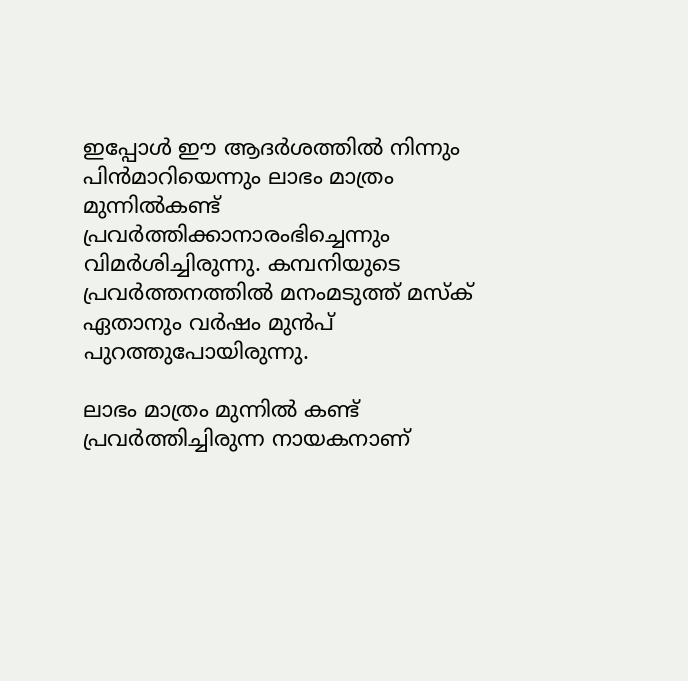ഇപ്പോള്‍ ഈ ആദര്‍ശത്തില്‍ നിന്നും പിന്‍മാറിയെന്നും ലാഭം മാത്രം മുന്നില്‍കണ്ട് പ്രവര്‍ത്തിക്കാനാരംഭിച്ചെന്നും വിമര്‍ശിച്ചിരുന്നു. കമ്പനിയുടെ പ്രവര്‍ത്തനത്തില്‍ മനംമടുത്ത് മസ്‌ക് ഏതാനും വര്‍ഷം മുന്‍പ് പുറത്തുപോയിരുന്നു.

ലാഭം മാത്രം മുന്നില്‍ കണ്ട് പ്രവര്‍ത്തിച്ചിരുന്ന നായകനാണ്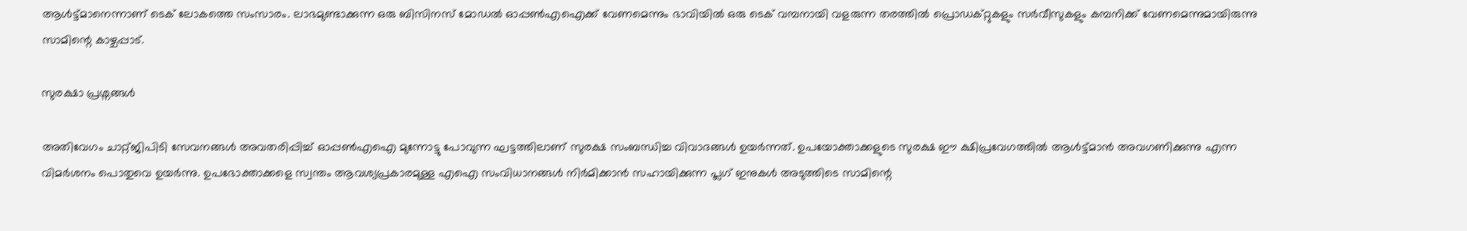ആള്‍ട്ട്മാനെന്നാണ് ടെക് ലോകത്തെ സംസാരം. ലാഭമുണ്ടാക്കുന്ന ഒരു ബിസിനസ് മോഡല്‍ ഓപ്പണ്‍എഐക്ക് വേണമെന്നും ഭാവിയില്‍ ഒരു ടെക് വമ്പനായി വളരുന്ന തരത്തില്‍ പ്രൊഡക്റ്റുകളും സര്‍വീസുകളും കമ്പനിക്ക് വേണമെന്നുമായിരുന്നു സാമിന്റെ കാഴ്ചപ്പാട്.

സുരക്ഷാ പ്രശ്നങ്ങള്‍

അതിവേഗം ചാറ്റ്ജിപിടി സേവനങ്ങള്‍ അവതരിപ്പിച്ച് ഓപ്പണ്‍എഐ മുന്നോട്ടു പോവുന്ന ഘട്ടത്തിലാണ് സുരക്ഷ സംബന്ധിച്ച വിവാദങ്ങള്‍ ഉയര്‍ന്നത്. ഉപയോക്താക്കളുടെ സുരക്ഷ ഈ ക്ഷിപ്രവേഗത്തില്‍ ആള്‍ട്ട്മാന്‍ അവഗണിക്കുന്നു എന്ന വിമര്‍ശനം പൊതുവെ ഉയര്‍ന്നു. ഉപഭോക്താക്കളെ സ്വന്തം ആവശ്യപ്രകാരമുള്ള എഐ സംവിധാനങ്ങള്‍ നിര്‍മിക്കാന്‍ സഹായിക്കുന്ന പ്ലഗ് ഇനുകള്‍ അടുത്തിടെ സാമിന്റെ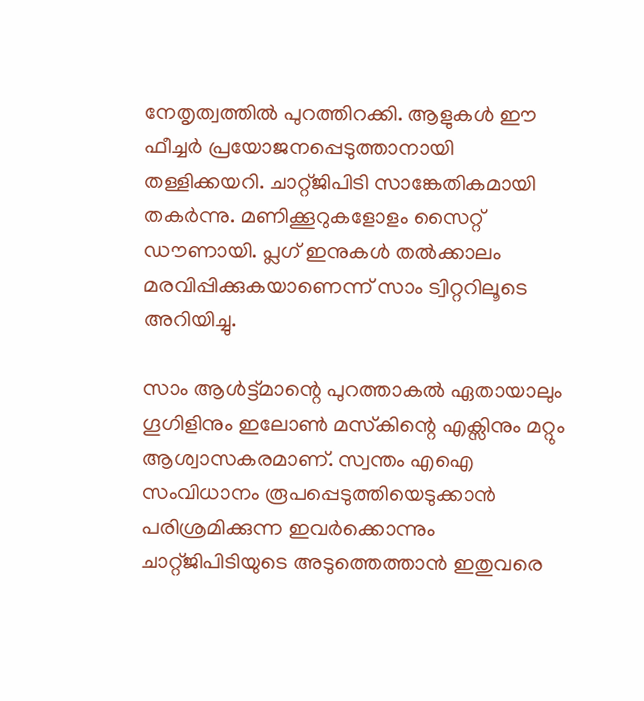നേതൃത്വത്തില്‍ പുറത്തിറക്കി. ആളുകള്‍ ഈ ഫീച്ചര്‍ പ്രയോജനപ്പെടുത്താനായി തള്ളിക്കയറി. ചാറ്റ്ജിപിടി സാങ്കേതികമായി തകര്‍ന്നു. മണിക്കൂറുകളോളം സൈറ്റ് ഡൗണായി. പ്ലഗ് ഇനുകള്‍ തല്‍ക്കാലം മരവിപ്പിക്കുകയാണെന്ന് സാം ട്വിറ്ററിലൂടെ അറിയിച്ചു.

സാം ആള്‍ട്ട്മാന്റെ പുറത്താകല്‍ ഏതായാലും ഗൂഗിളിനും ഇലോണ്‍ മസ്‌കിന്റെ എക്സിനും മറ്റും ആശ്വാസകരമാണ്. സ്വന്തം എഐ സംവിധാനം രൂപപ്പെടുത്തിയെടുക്കാന്‍ പരിശ്രമിക്കുന്ന ഇവര്‍ക്കൊന്നും ചാറ്റ്ജിപിടിയുടെ അടുത്തെത്താന്‍ ഇതുവരെ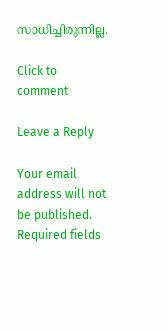സാധിച്ചിരുന്നില്ല.

Click to comment

Leave a Reply

Your email address will not be published. Required fields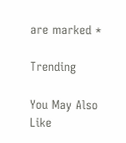are marked *

Trending

You May Also Like